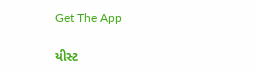Get The App

યીસ્ટ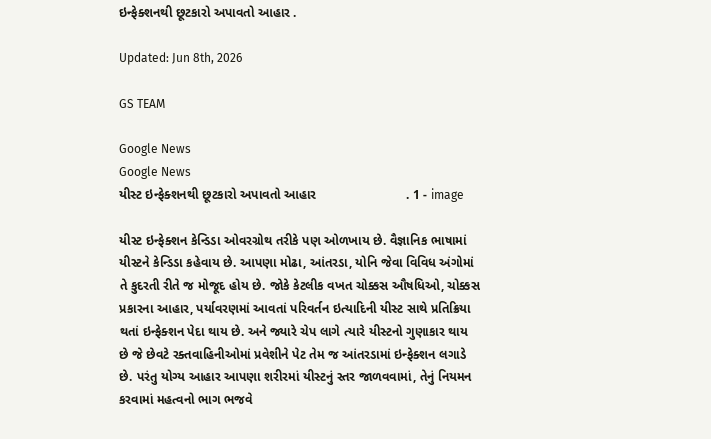ઇન્ફેક્શનથી છૂટકારો અપાવતો આહાર .

Updated: Jun 8th, 2026

GS TEAM

Google News
Google News
યીસ્ટ ઇન્ફેક્શનથી છૂટકારો અપાવતો આહાર                         . 1 - image

યીસ્ટ ઇન્ફેક્શન કેન્ડિડા ઓવરગ્રોથ તરીકે પણ ઓળખાય છે. વૈજ્ઞાનિક ભાષામાં યીસ્ટને કેન્ડિડા કહેવાય છે. આપણા મોઢા, આંતરડા, યોનિ જેવા વિવિધ અંગોમાં તે કુદરતી રીતે જ મોજૂદ હોય છે. જોકે કેટલીક વખત ચોક્કસ ઔષધિઓ, ચોક્કસ પ્રકારના આહાર, પર્યાવરણમાં આવતાં પરિવર્તન ઇત્યાદિની યીસ્ટ સાથે પ્રતિક્રિયા થતાં ઇન્ફેક્શન પેદા થાય છે. અને જ્યારે ચેપ લાગે ત્યારે યીસ્ટનો ગુણાકાર થાય છે જે છેવટે રક્તવાહિનીઓમાં પ્રવેશીને પેટ તેમ જ આંતરડામાં ઇન્ફેક્શન લગાડે છે. પરંતુ યોગ્ય આહાર આપણા શરીરમાં યીસ્ટનું સ્તર જાળવવામાં, તેનું નિયમન કરવામાં મહત્વનો ભાગ ભજવે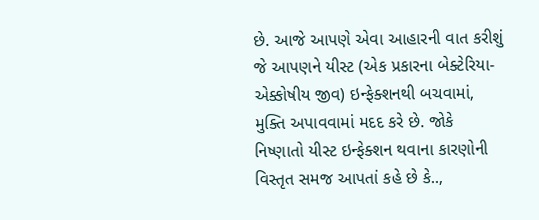છે. આજે આપણે એવા આહારની વાત કરીશું જે આપણને યીસ્ટ (એક પ્રકારના બેક્ટેરિયા-એક્કોષીય જીવ) ઇન્ફેક્શનથી બચવામાં, મુક્તિ અપાવવામાં મદદ કરે છે. જોકે નિષ્ણાતો યીસ્ટ ઇન્ફેક્શન થવાના કારણોની વિસ્તૃત સમજ આપતાં કહે છે કે..,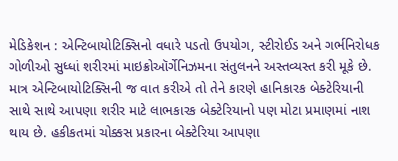મેડિકેશન : એન્ટિબાયોટિક્સિનો વધારે પડતો ઉપયોગ, સ્ટીરોઈડ અને ગર્ભનિરોધક ગોળીઓ સુધ્ધાં શરીરમાં માઇક્રોઑર્ગેનિઝમના સંતુલનને અસ્તવ્યસ્ત કરી મૂકે છે. માત્ર એન્ટિબાયોટિક્સિની જ વાત કરીએ તો તેને કારણે હાનિકારક બેક્ટેરિયાની સાથે સાથે આપણા શરીર માટે લાભકારક બેક્ટેરિયાનો પણ મોટા પ્રમાણમાં નાશ થાય છે. હકીકતમાં ચોક્કસ પ્રકારના બેક્ટેરિયા આપણા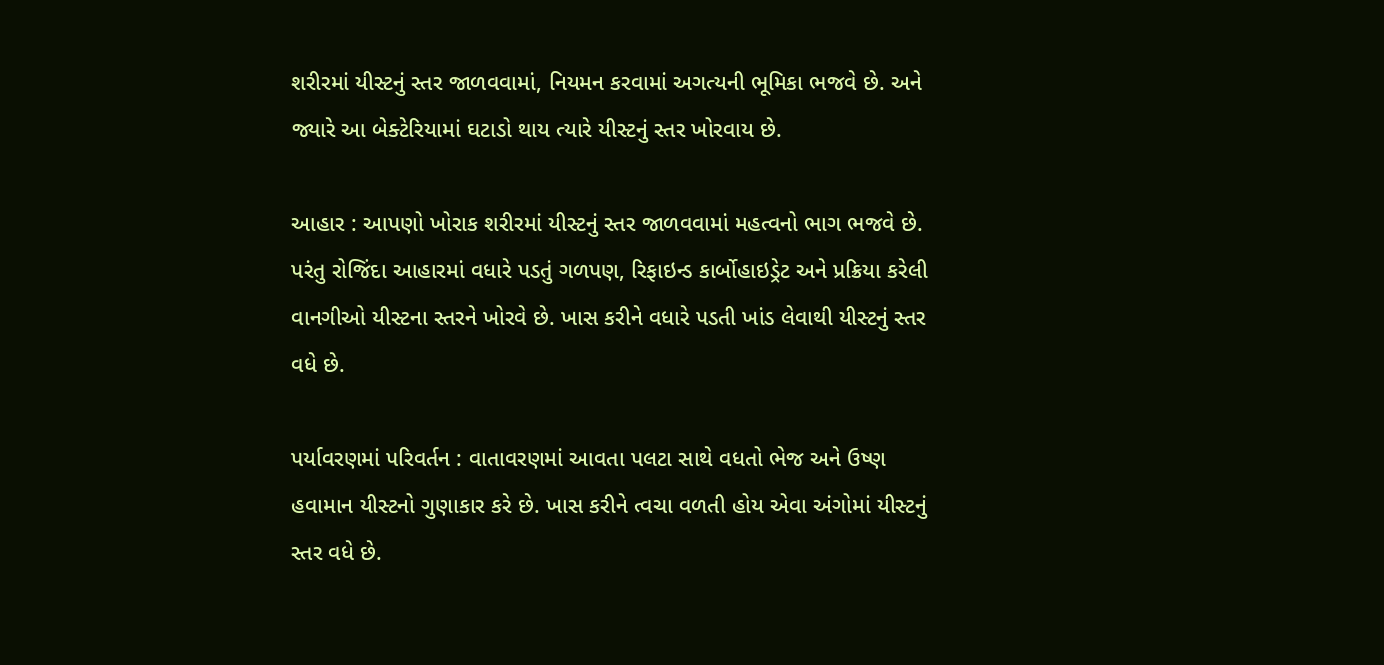શરીરમાં યીસ્ટનું સ્તર જાળવવામાં, નિયમન કરવામાં અગત્યની ભૂમિકા ભજવે છે. અને જ્યારે આ બેક્ટેરિયામાં ઘટાડો થાય ત્યારે યીસ્ટનું સ્તર ખોરવાય છે.

આહાર : આપણો ખોરાક શરીરમાં યીસ્ટનું સ્તર જાળવવામાં મહત્વનો ભાગ ભજવે છે. પરંતુ રોજિંદા આહારમાં વધારે પડતું ગળપણ, રિફાઇન્ડ કાર્બોહાઇડ્રેટ અને પ્રક્રિયા કરેલી વાનગીઓ યીસ્ટના સ્તરને ખોરવે છે. ખાસ કરીને વધારે પડતી ખાંડ લેવાથી યીસ્ટનું સ્તર વધે છે.

પર્યાવરણમાં પરિવર્તન : વાતાવરણમાં આવતા પલટા સાથે વધતો ભેજ અને ઉષ્ણ હવામાન યીસ્ટનો ગુણાકાર કરે છે. ખાસ કરીને ત્વચા વળતી હોય એવા અંગોમાં યીસ્ટનું સ્તર વધે છે.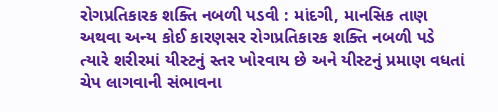રોગપ્રતિકારક શક્તિ નબળી પડવી : માંદગી, માનસિક તાણ અથવા અન્ય કોઈ કારણસર રોગપ્રતિકારક શક્તિ નબળી પડે ત્યારે શરીરમાં યીસ્ટનું સ્તર ખોરવાય છે અને યીસ્ટનું પ્રમાણ વધતાં ચેપ લાગવાની સંભાવના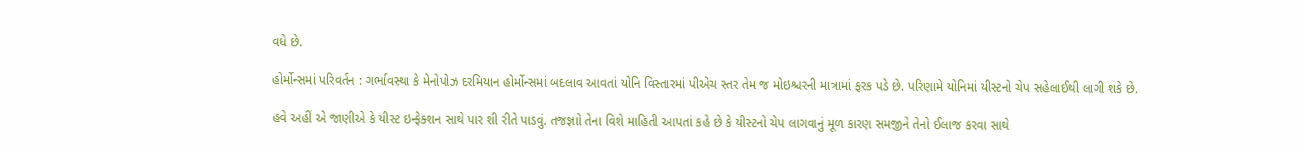વધે છે.

હોર્મોન્સમાં પરિવર્તન : ગર્ભાવસ્થા કે મેનોપોઝ દરમિયાન હોર્મોન્સમાં બદલાવ આવતાં યોનિ વિસ્તારમાં પીએચ સ્તર તેમ જ મોઇશ્ચરની માત્રામાં ફરક પડે છે. પરિણામે યોનિમાં યીસ્ટનો ચેપ સહેલાઈથી લાગી શકે છે.

હવે અહીં એ જાણીએ કે યીસ્ટ ઇન્ફેક્શન સાથે પાર શી રીતે પાડવું. તજજ્ઞાો તેના વિશે માહિતી આપતાં કહે છે કે યીસ્ટનો ચેપ લાગવાનું મૂળ કારણ સમજીને તેનો ઈલાજ કરવા સાથે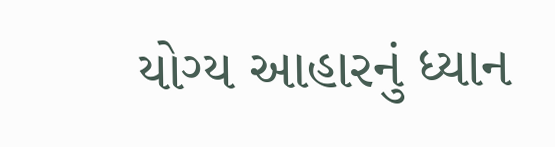યોગ્ય આહારનું ધ્યાન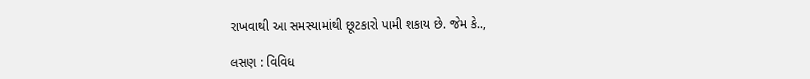રાખવાથી આ સમસ્યામાંથી છૂટકારો પામી શકાય છે. જેમ કે..,

લસણ : વિવિધ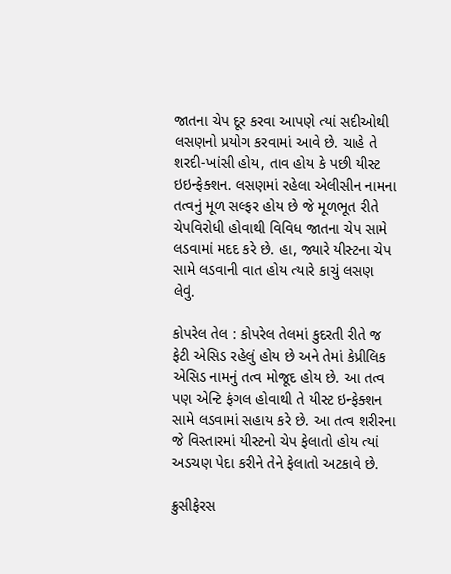જાતના ચેપ દૂર કરવા આપણે ત્યાં સદીઓથી લસણનો પ્રયોગ કરવામાં આવે છે. ચાહે તે શરદી-ખાંસી હોય, તાવ હોય કે પછી યીસ્ટ ઇઇન્ફેક્શન. લસણમાં રહેલા એલીસીન નામના તત્વનું મૂળ સલ્ફર હોય છે જે મૂળભૂત રીતે ચેપવિરોધી હોવાથી વિવિધ જાતના ચેપ સામે લડવામાં મદદ કરે છે. હા, જ્યારે યીસ્ટના ચેપ સામે લડવાની વાત હોય ત્યારે કાચું લસણ લેવું.

કોપરેલ તેલ : કોપરેલ તેલમાં કુદરતી રીતે જ ફેટી એસિડ રહેલું હોય છે અને તેમાં કેપ્રીલિક એસિડ નામનું તત્વ મોજૂદ હોય છે. આ તત્વ પણ એન્ટિ ફંગલ હોવાથી તે યીસ્ટ ઇન્ફેક્શન સામે લડવામાં સહાય કરે છે. આ તત્વ શરીરના જે વિસ્તારમાં યીસ્ટનો ચેપ ફેલાતો હોય ત્યાં અડચણ પેદા કરીને તેને ફેલાતો અટકાવે છે.

ક્રુસીફેરસ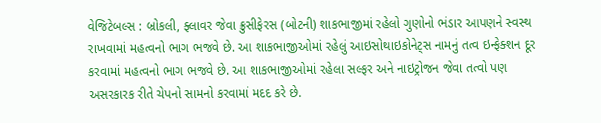વેજિટેબલ્સ : બ્રોકલી, ફ્લાવર જેવા ક્રુસીફેરસ (બોટની) શાકભાજીમાં રહેલો ગુણોનો ભંડાર આપણને સ્વસ્થ રાખવામાં મહત્વનો ભાગ ભજવે છે. આ શાકભાજીઓમાં રહેલું આઇસોથાઇકોનેટ્સ નામનું તત્વ ઇન્ફેક્શન દૂર કરવામાં મહત્વનો ભાગ ભજવે છે. આ શાકભાજીઓમાં રહેલા સલ્ફર અને નાઇટ્રોજન જેવા તત્વો પણ અસરકારક રીતે ચેપનો સામનો કરવામાં મદદ કરે છે.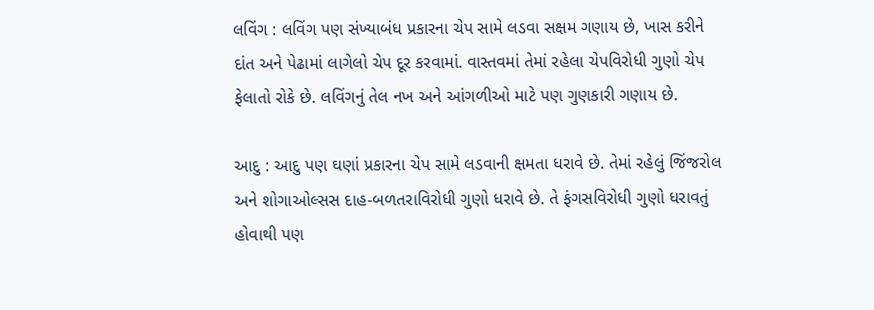લવિંગ : લવિંગ પણ સંખ્યાબંધ પ્રકારના ચેપ સામે લડવા સક્ષમ ગણાય છે, ખાસ કરીને દાંત અને પેઢામાં લાગેલો ચેપ દૂર કરવામાં. વાસ્તવમાં તેમાં રહેલા ચેપવિરોધી ગુણો ચેપ ફેલાતો રોકે છે. લવિંગનું તેલ નખ અને આંગળીઓ માટે પણ ગુણકારી ગણાય છે.

આદુ : આદુ પણ ઘણાં પ્રકારના ચેપ સામે લડવાની ક્ષમતા ધરાવે છે. તેમાં રહેલું જિંજરોલ અને શોગાઓલ્સસ દાહ-બળતરાવિરોધી ગુણો ધરાવે છે. તે ફંગસવિરોધી ગુણો ધરાવતું હોવાથી પણ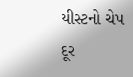યીસ્ટનો ચેપ દૂર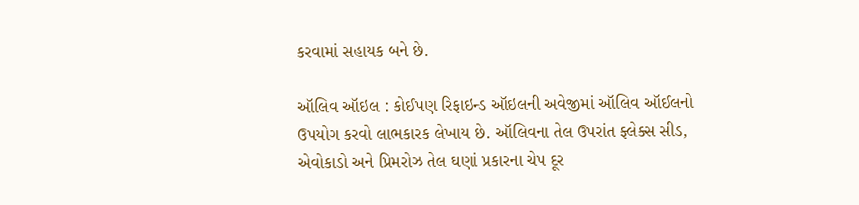કરવામાં સહાયક બને છે.

ઑલિવ ઑઇલ : કોઈપણ રિફાઇન્ડ ઑઇલની અવેજીમાં ઑલિવ ઑઈલનો ઉપયોગ કરવો લાભકારક લેખાય છે. ઑલિવના તેલ ઉપરાંત ફ્લેક્સ સીડ, એવોકાડો અને પ્રિમરોઝ તેલ ઘણાં પ્રકારના ચેપ દૂર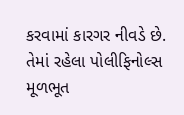કરવામાં કારગર નીવડે છે. તેમાં રહેલા પોલીફિનોલ્સ મૂળભૂત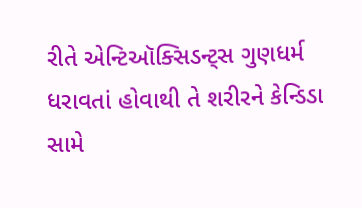રીતે એન્ટિઑક્સિડન્ટ્સ ગુણધર્મ ધરાવતાં હોવાથી તે શરીરને કેન્ડિડા સામે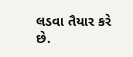લડવા તૈયાર કરે છે.